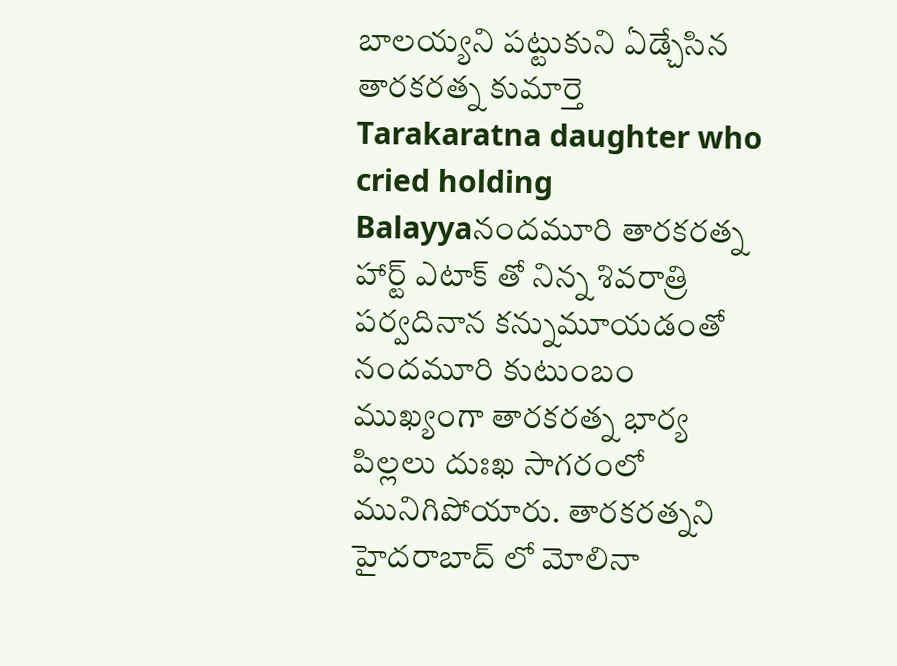బాలయ్యని పట్టుకుని ఏడ్చేసిన తారకరత్న కుమార్తె
Tarakaratna daughter who cried holding Balayyaనందమూరి తారకరత్న హార్ట్ ఎటాక్ తో నిన్న శివరాత్రి పర్వదినాన కన్నుమూయడంతో నందమూరి కుటుంబం ముఖ్యంగా తారకరత్న భార్య పిల్లలు దుఃఖ సాగరంలో మునిగిపోయారు. తారకరత్నని హైదరాబాద్ లో మోలినా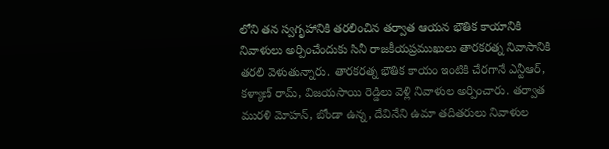లోని తన స్వగృహానికి తరలించిన తర్వాత ఆయన భౌతిక కాయానికి నివాళులు అర్పించేందుకు సినీ రాజకీయప్రముఖులు తారకరత్న నివాసానికి తరలి వెళుతున్నారు. తారకరత్న భౌతిక కాయం ఇంటికి చేరగానే ఎన్టీఆర్, కళ్యాణ్ రామ్, విజయసాయి రెడ్డిలు వెళ్లి నివాళుల అర్పించారు. తర్వాత మురళి మోహన్, బోండా ఉన్న, దేవినేని ఉమా తదితరులు నివాళుల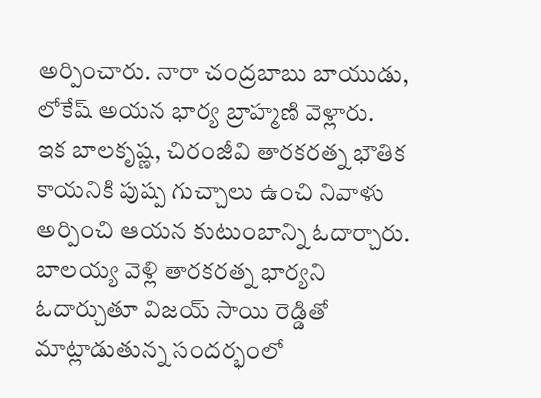అర్పించారు. నారా చంద్రబాబు బాయుడు, లోకేష్ అయన భార్య బ్రాహ్మణి వెళ్లారు.
ఇక బాలకృష్ణ, చిరంజీవి తారకరత్న భౌతిక కాయనికి పుష్ప గుచ్చాలు ఉంచి నివాళు అర్పించి ఆయన కుటుంబాన్ని ఓదార్చారు. బాలయ్య వెళ్లి తారకరత్న భార్యని ఓదార్చుతూ విజయ్ సాయి రెడ్డితో మాట్లాడుతున్న సందర్భంలో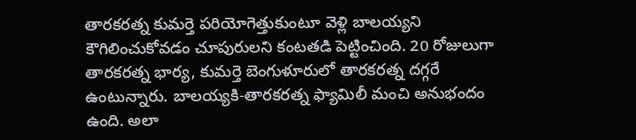తారకరత్న కుమర్తె పరియోగెత్తుకుంటూ వెళ్లి బాలయ్యని కౌగిలించుకోవడం చూపురులని కంటతడి పెట్టించింది. 20 రోజులుగా తారకరత్న భార్య, కుమర్తె బెంగుళూరులో తారకరత్న దగ్గరే ఉంటున్నారు. బాలయ్యకి-తారకరత్న ఫ్యామిలీ మంచి అనుభందం ఉంది. అలా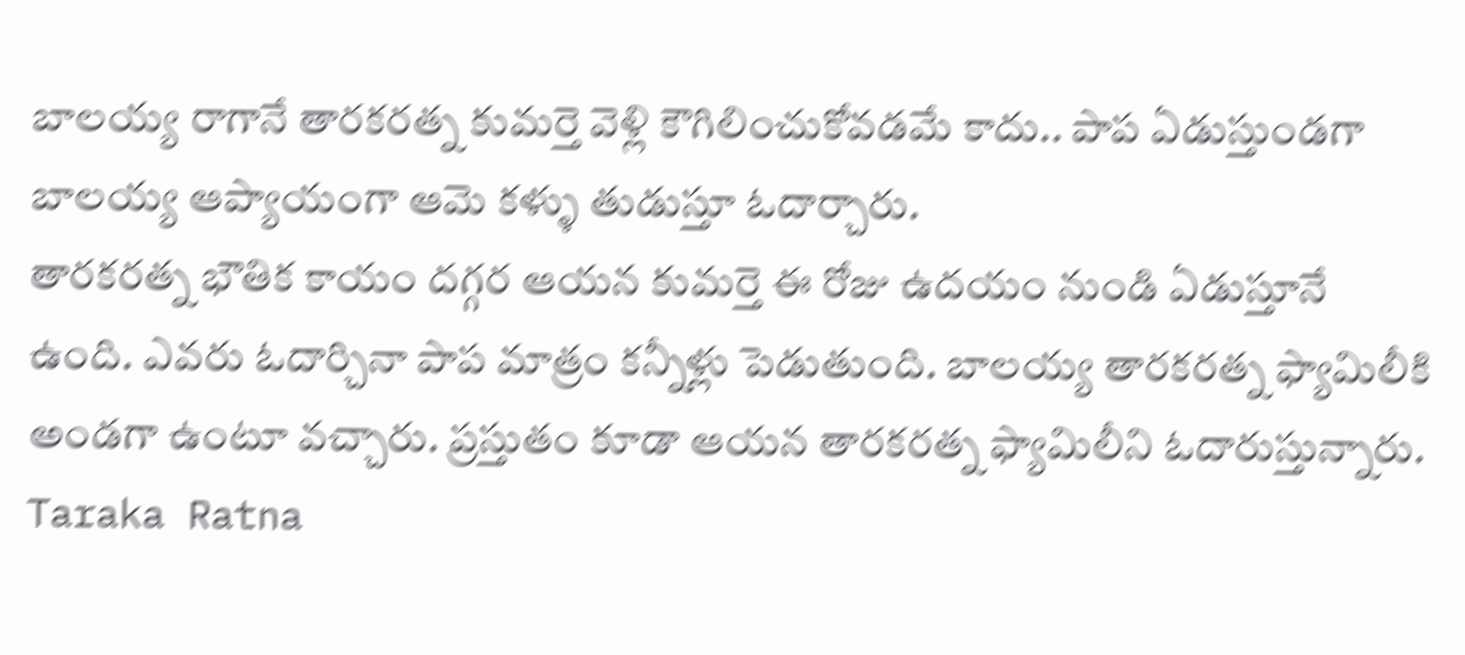బాలయ్య రాగానే తారకరత్న కుమర్తె వెళ్లి కౌగిలించుకోవడమే కాదు.. పాప ఏడుస్తుండగా బాలయ్య ఆప్యాయంగా ఆమె కళ్ళు తుడుస్తూ ఓదార్చారు.
తారకరత్న భౌతిక కాయం దగ్గర ఆయన కుమర్తె ఈ రోజు ఉదయం నుండి ఏడుస్తూనే ఉంది. ఎవరు ఓదార్చినా పాప మాత్రం కన్నీళ్లు పెడుతుంది. బాలయ్య తారకరత్న ఫ్యామిలీకి అండగా ఉంటూ వచ్చారు. ప్రస్తుతం కూడా ఆయన తారకరత్న ఫ్యామిలీని ఓదారుస్తున్నారు.
Taraka Ratna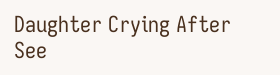Daughter Crying After See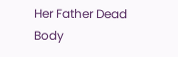Her Father Dead Body